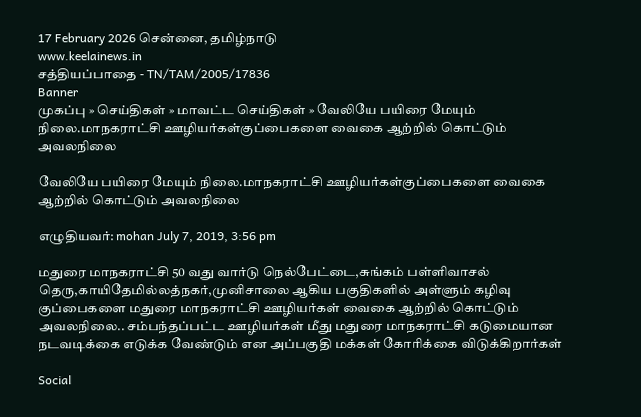17 February 2026 சென்னை, தமிழ்நாடு
www.keelainews.in
சத்தியப்பாதை - TN/TAM/2005/17836
Banner
முகப்பு » செய்திகள் » மாவட்ட செய்திகள் » வேலியே பயிரை மேயும் நிலை.மாநகராட்சி ஊழியர்கள்குப்பைகளை வைகை ஆற்றில் கொட்டும் அவலநிலை

வேலியே பயிரை மேயும் நிலை.மாநகராட்சி ஊழியர்கள்குப்பைகளை வைகை ஆற்றில் கொட்டும் அவலநிலை

எழுதியவர்: mohan July 7, 2019, 3:56 pm

மதுரை மாநகராட்சி 50 வது வார்டு நெல்பேட்டை,சுங்கம் பள்ளிவாசல் தெரு,காயிதேமில்லத்நகர்,முனிசாலை ஆகிய பகுதிகளில் அள்ளும் கழிவு குப்பைகளை மதுரை மாநகராட்சி ஊழியர்கள் வைகை ஆற்றில் கொட்டும் அவலநிலை.. சம்பந்தப்பட்ட ஊழியர்கள் மீது மதுரை மாநகராட்சி கடுமையான நடவடிக்கை எடுக்க வேண்டும் என அப்பகுதி மக்கள் கோரிக்கை விடுக்கிறார்கள்

Social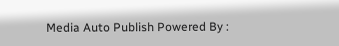Media Auto Publish Powered By :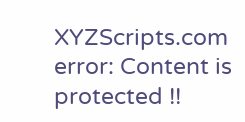XYZScripts.com
error: Content is protected !!